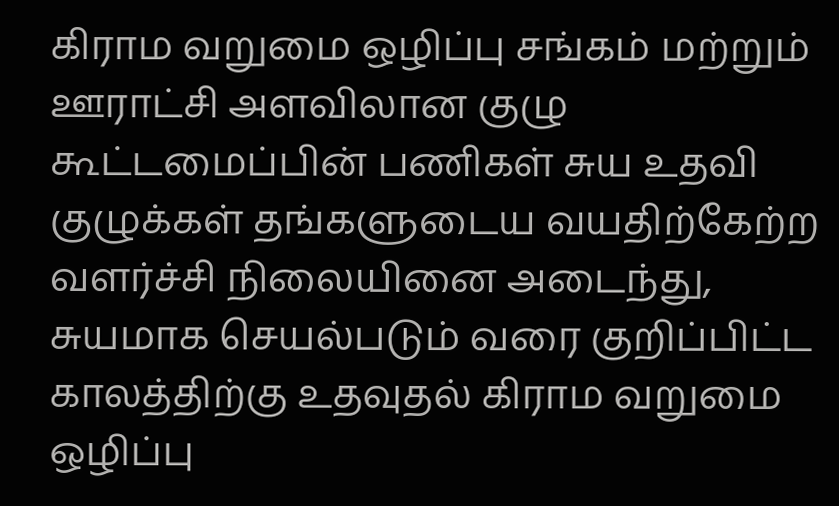கிராம வறுமை ஒழிப்பு சங்கம் மற்றும் ஊராட்சி அளவிலான குழு கூட்டமைப்பின் பணிகள் சுய உதவி குழுக்கள் தங்களுடைய வயதிற்கேற்ற வளர்ச்சி நிலையினை அடைந்து, சுயமாக செயல்படும் வரை குறிப்பிட்ட காலத்திற்கு உதவுதல் கிராம வறுமை ஒழிப்பு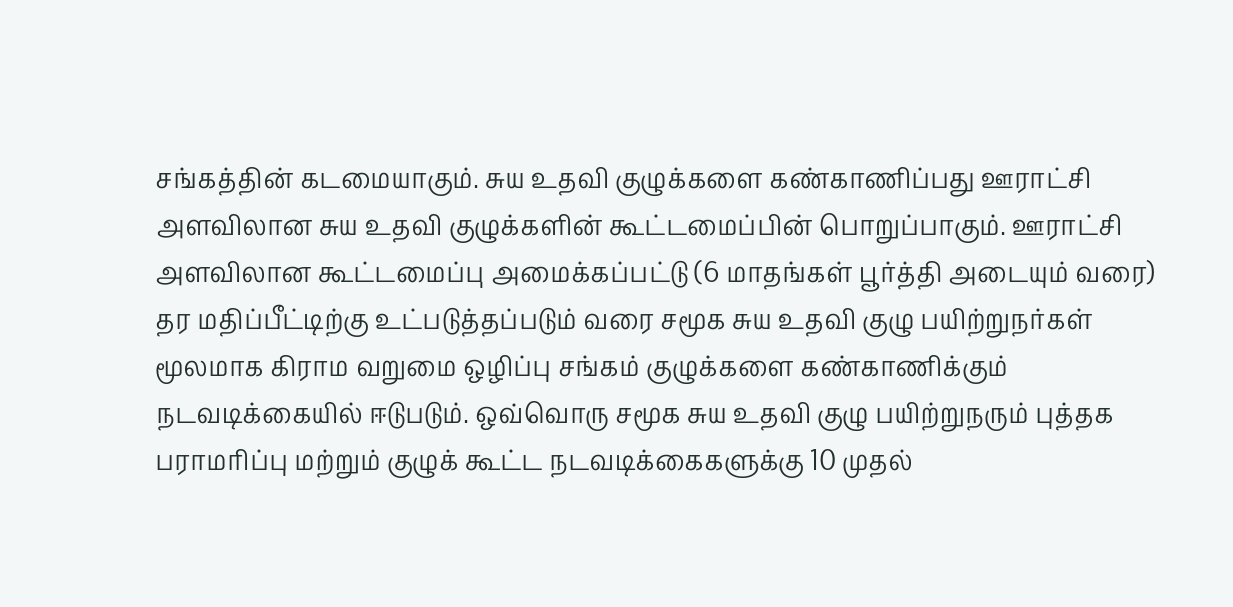சங்கத்தின் கடமையாகும். சுய உதவி குழுக்களை கண்காணிப்பது ஊராட்சி அளவிலான சுய உதவி குழுக்களின் கூட்டமைப்பின் பொறுப்பாகும். ஊராட்சி அளவிலான கூட்டமைப்பு அமைக்கப்பட்டு (6 மாதங்கள் பூர்த்தி அடையும் வரை) தர மதிப்பீட்டிற்கு உட்படுத்தப்படும் வரை சமூக சுய உதவி குழு பயிற்றுநர்கள் மூலமாக கிராம வறுமை ஒழிப்பு சங்கம் குழுக்களை கண்காணிக்கும் நடவடிக்கையில் ஈடுபடும். ஒவ்வொரு சமூக சுய உதவி குழு பயிற்றுநரும் புத்தக பராமரிப்பு மற்றும் குழுக் கூட்ட நடவடிக்கைகளுக்கு 10 முதல்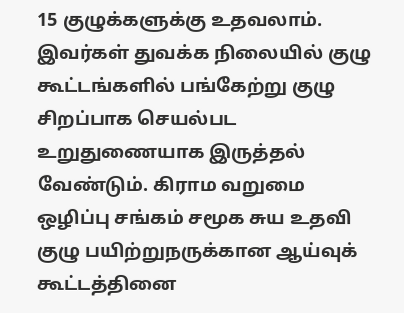15 குழுக்களுக்கு உதவலாம். இவர்கள் துவக்க நிலையில் குழு கூட்டங்களில் பங்கேற்று குழு சிறப்பாக செயல்பட உறுதுணையாக இருத்தல் வேண்டும். கிராம வறுமை ஒழிப்பு சங்கம் சமூக சுய உதவி குழு பயிற்றுநருக்கான ஆய்வுக் கூட்டத்தினை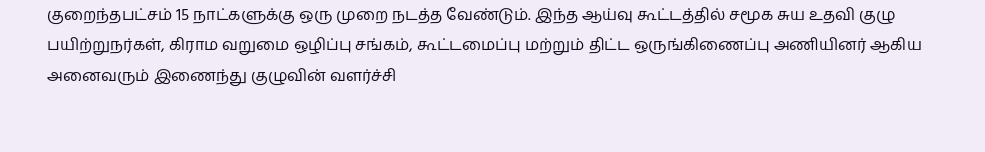குறைந்தபட்சம் 15 நாட்களுக்கு ஒரு முறை நடத்த வேண்டும். இந்த ஆய்வு கூட்டத்தில் சமூக சுய உதவி குழு பயிற்றுநர்கள், கிராம வறுமை ஒழிப்பு சங்கம், கூட்டமைப்பு மற்றும் திட்ட ஒருங்கிணைப்பு அணியினர் ஆகிய அனைவரும் இணைந்து குழுவின் வளர்ச்சி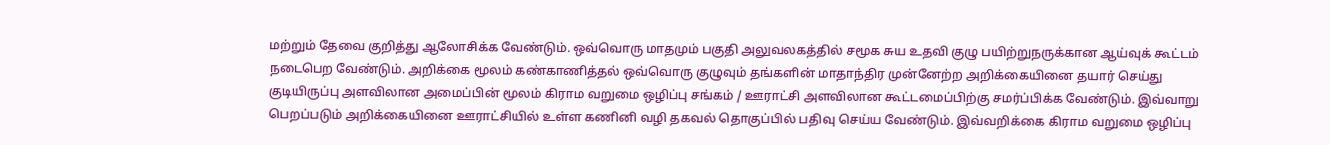மற்றும் தேவை குறித்து ஆலோசிக்க வேண்டும். ஒவ்வொரு மாதமும் பகுதி அலுவலகத்தில் சமூக சுய உதவி குழு பயிற்றுநருக்கான ஆய்வுக் கூட்டம் நடைபெற வேண்டும். அறிக்கை மூலம் கண்காணித்தல் ஒவ்வொரு குழுவும் தங்களின் மாதாந்திர முன்னேற்ற அறிக்கையினை தயார் செய்து குடியிருப்பு அளவிலான அமைப்பின் மூலம் கிராம வறுமை ஒழிப்பு சங்கம் / ஊராட்சி அளவிலான கூட்டமைப்பிற்கு சமர்ப்பிக்க வேண்டும். இவ்வாறு பெறப்படும் அறிக்கையினை ஊராட்சியில் உள்ள கணினி வழி தகவல் தொகுப்பில் பதிவு செய்ய வேண்டும். இவ்வறிக்கை கிராம வறுமை ஒழிப்பு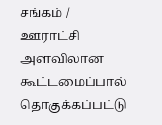சங்கம் / ஊராட்சி அளவிலான கூட்டமைப்பால் தொகுக்கப்பட்டு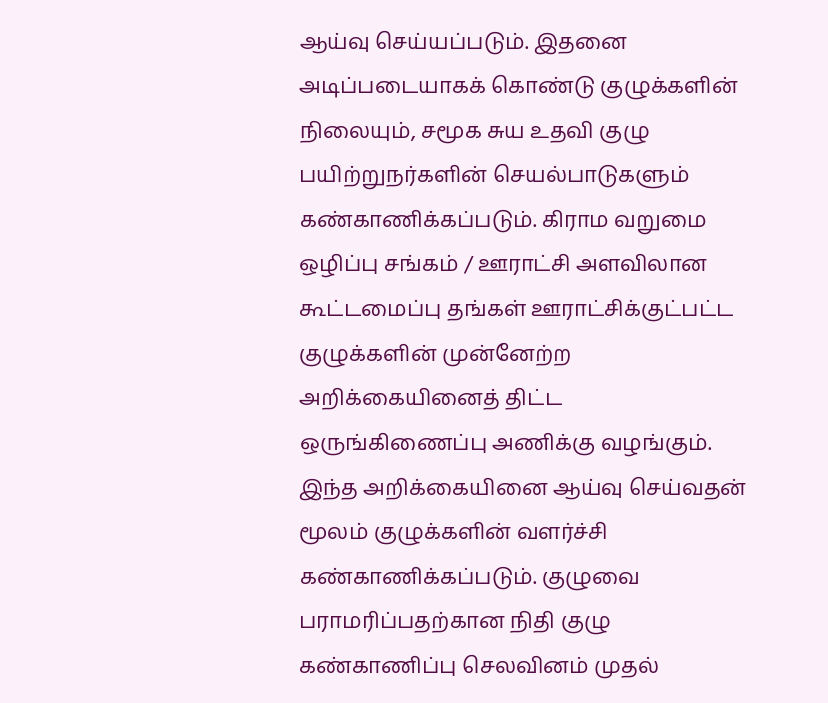ஆய்வு செய்யப்படும். இதனை அடிப்படையாகக் கொண்டு குழுக்களின் நிலையும், சமூக சுய உதவி குழு பயிற்றுநர்களின் செயல்பாடுகளும் கண்காணிக்கப்படும். கிராம வறுமை ஒழிப்பு சங்கம் / ஊராட்சி அளவிலான கூட்டமைப்பு தங்கள் ஊராட்சிக்குட்பட்ட குழுக்களின் முன்னேற்ற அறிக்கையினைத் திட்ட ஒருங்கிணைப்பு அணிக்கு வழங்கும். இந்த அறிக்கையினை ஆய்வு செய்வதன் மூலம் குழுக்களின் வளர்ச்சி கண்காணிக்கப்படும். குழுவை பராமரிப்பதற்கான நிதி குழு கண்காணிப்பு செலவினம் முதல்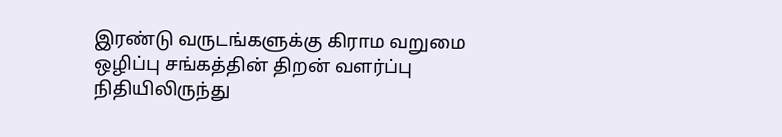இரண்டு வருடங்களுக்கு கிராம வறுமை ஒழிப்பு சங்கத்தின் திறன் வளர்ப்பு நிதியிலிருந்து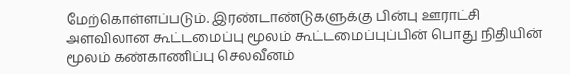மேற்கொள்ளப்படும். இரண்டாண்டுகளுக்கு பின்பு ஊராட்சி அளவிலான கூட்டமைப்பு மூலம் கூட்டமைப்புப்பின் பொது நிதியின் மூலம் கண்காணிப்பு செலவீனம்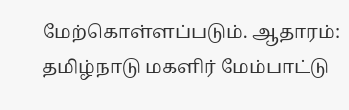மேற்கொள்ளப்படும். ஆதாரம்: தமிழ்நாடு மகளிர் மேம்பாட்டு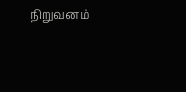நிறுவனம்